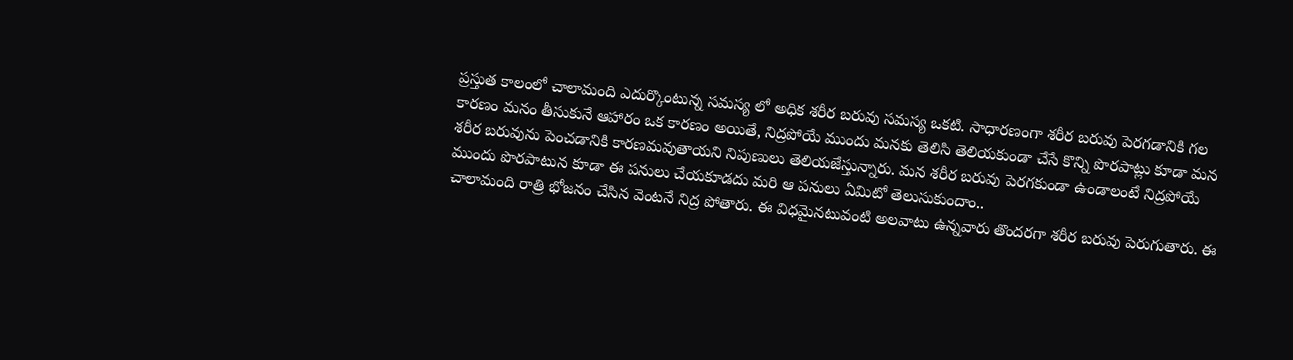ప్రస్తుత కాలంలో చాలామంది ఎదుర్కొంటున్న సమస్య లో అధిక శరీర బరువు సమస్య ఒకటి. సాధారణంగా శరీర బరువు పెరగడానికి గల కారణం మనం తీసుకునే ఆహారం ఒక కారణం అయితే, నిద్రపోయే ముందు మనకు తెలిసి తెలియకుండా చేసే కొన్ని పొరపాట్లు కూడా మన శరీర బరువును పెంచడానికి కారణమవుతాయని నిపుణులు తెలియజేస్తున్నారు. మన శరీర బరువు పెరగకుండా ఉండాలంటే నిద్రపోయే ముందు పొరపాటున కూడా ఈ పనులు చేయకూడదు మరి ఆ పనులు ఏమిటో తెలుసుకుందాం..
చాలామంది రాత్రి భోజనం చేసిన వెంటనే నిద్ర పోతారు. ఈ విధమైనటువంటి అలవాటు ఉన్నవారు తొందరగా శరీర బరువు పెరుగుతారు. ఈ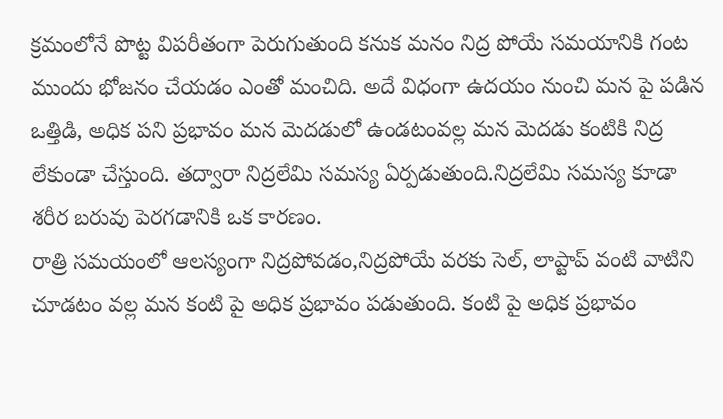క్రమంలోనే పొట్ట విపరీతంగా పెరుగుతుంది కనుక మనం నిద్ర పోయే సమయానికి గంట ముందు భోజనం చేయడం ఎంతో మంచిది. అదే విధంగా ఉదయం నుంచి మన పై పడిన ఒత్తిడి, అధిక పని ప్రభావం మన మెదడులో ఉండటంవల్ల మన మెదడు కంటికి నిద్ర లేకుండా చేస్తుంది. తద్వారా నిద్రలేమి సమస్య ఏర్పడుతుంది.నిద్రలేమి సమస్య కూడా శరీర బరువు పెరగడానికి ఒక కారణం.
రాత్రి సమయంలో ఆలస్యంగా నిద్రపోవడం,నిద్రపోయే వరకు సెల్, లాప్టాప్ వంటి వాటిని చూడటం వల్ల మన కంటి పై అధిక ప్రభావం పడుతుంది. కంటి పై అధిక ప్రభావం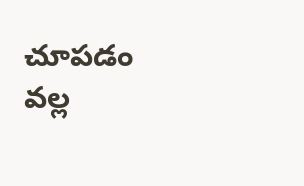చూపడం వల్ల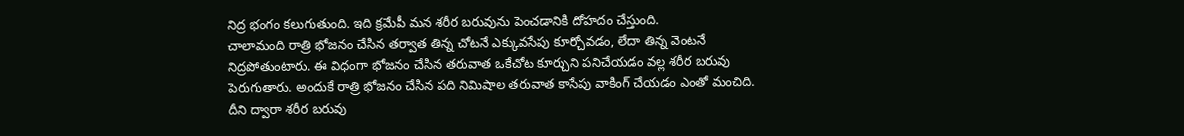నిద్ర భంగం కలుగుతుంది. ఇది క్రమేపీ మన శరీర బరువును పెంచడానికి దోహదం చేస్తుంది.
చాలామంది రాత్రి భోజనం చేసిన తర్వాత తిన్న చోటనే ఎక్కువసేపు కూర్చోవడం, లేదా తిన్న వెంటనే నిద్రపోతుంటారు. ఈ విధంగా భోజనం చేసిన తరువాత ఒకేచోట కూర్చుని పనిచేయడం వల్ల శరీర బరువు పెరుగుతారు. అందుకే రాత్రి భోజనం చేసిన పది నిమిషాల తరువాత కాసేపు వాకింగ్ చేయడం ఎంతో మంచిది. దీని ద్వారా శరీర బరువు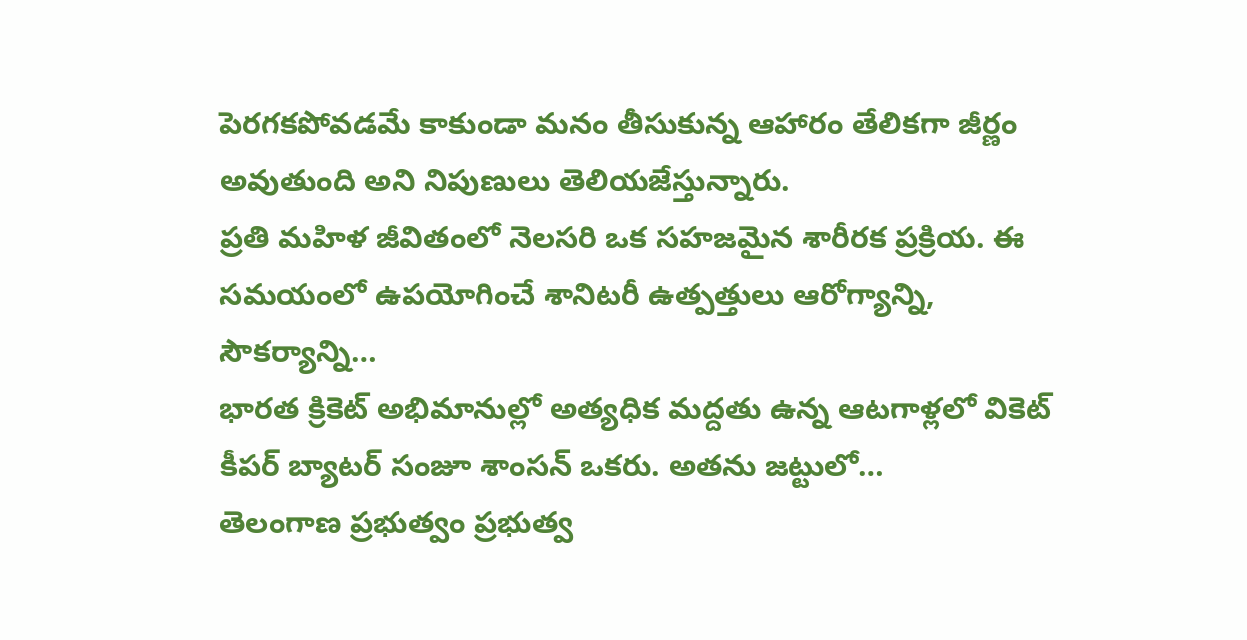పెరగకపోవడమే కాకుండా మనం తీసుకున్న ఆహారం తేలికగా జీర్ణం అవుతుంది అని నిపుణులు తెలియజేస్తున్నారు.
ప్రతి మహిళ జీవితంలో నెలసరి ఒక సహజమైన శారీరక ప్రక్రియ. ఈ సమయంలో ఉపయోగించే శానిటరీ ఉత్పత్తులు ఆరోగ్యాన్ని, సౌకర్యాన్ని…
భారత క్రికెట్ అభిమానుల్లో అత్యధిక మద్దతు ఉన్న ఆటగాళ్లలో వికెట్ కీపర్ బ్యాటర్ సంజూ శాంసన్ ఒకరు. అతను జట్టులో…
తెలంగాణ ప్రభుత్వం ప్రభుత్వ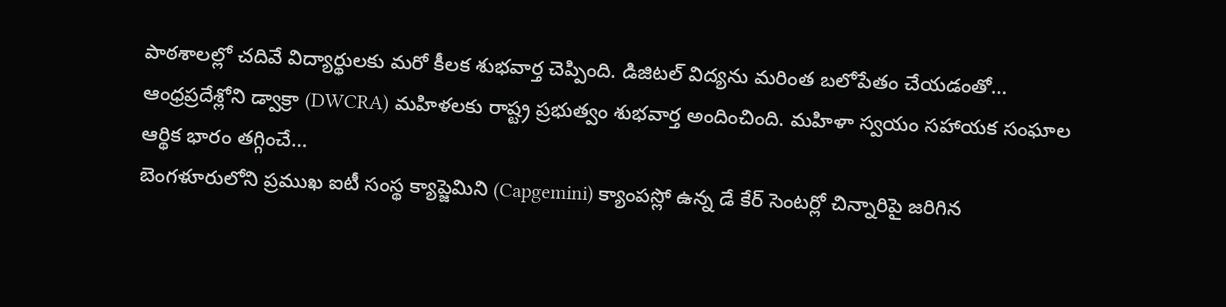పాఠశాలల్లో చదివే విద్యార్థులకు మరో కీలక శుభవార్త చెప్పింది. డిజిటల్ విద్యను మరింత బలోపేతం చేయడంతో…
ఆంధ్రప్రదేశ్లోని డ్వాక్రా (DWCRA) మహిళలకు రాష్ట్ర ప్రభుత్వం శుభవార్త అందించింది. మహిళా స్వయం సహాయక సంఘాల ఆర్థిక భారం తగ్గించే…
బెంగళూరులోని ప్రముఖ ఐటీ సంస్థ క్యాప్జెమిని (Capgemini) క్యాంపస్లో ఉన్న డే కేర్ సెంటర్లో చిన్నారిపై జరిగిన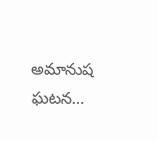అమానుష ఘటన…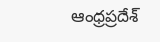ఆంధ్రప్రదేశ్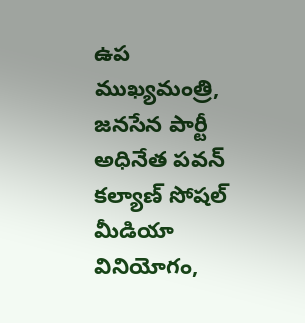ఉప ముఖ్యమంత్రి, జనసేన పార్టీ అధినేత పవన్ కల్యాణ్ సోషల్ మీడియా వినియోగం,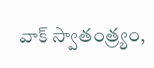వాక్ స్వాతంత్ర్యం,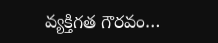వ్యక్తిగత గౌరవం…